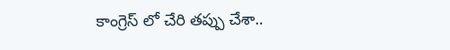కాంగ్రెస్ లో చేరి త‌ప్పు చేశా..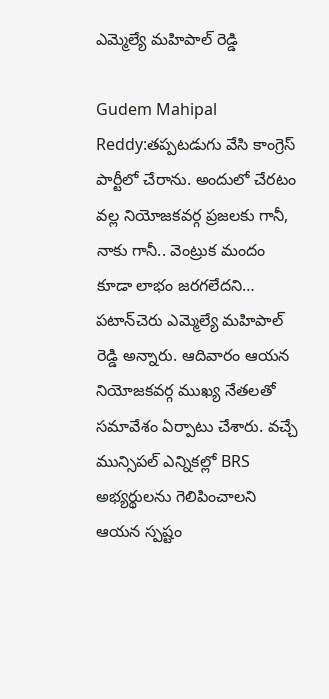ఎమ్మెల్యే మహిపాల్ రెడ్డి

Gudem Mahipal Reddy:తప్పటడుగు వేసి కాంగ్రెస్ పార్టీలో చేరాను. అందులో చేరటం వల్ల నియోజకవర్గ ప్రజలకు గానీ, నాకు గానీ.. వెంట్రుక మందం కూడా లాభం జరగలేదని… పటాన్‌చెరు ఎమ్మెల్యే మహిపాల్ రెడ్డి అన్నారు. ఆదివారం ఆయ‌న నియోజ‌క‌వ‌ర్గ ముఖ్య నేత‌ల‌తో స‌మావేశం ఏర్పాటు చేశారు. వచ్చే మున్సిపల్‌ ఎన్నికల్లో BRS అభ్యర్థులను గెలిపించాలని ఆయ‌న స్ప‌ష్టం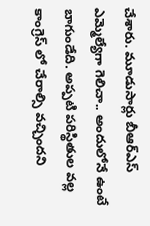చేశారు. మూడుసార్లు బీఆర్ఎస్ ఎమ్మెల్యేగా గెలిచా.. అందులోనే ఉంటే బాగుండేది. అప్ప‌టి ప‌రిస్థితుల వ‌ల్ల కాంగ్రెస్ లో చేరాల్సి వ‌చ్చింద‌ని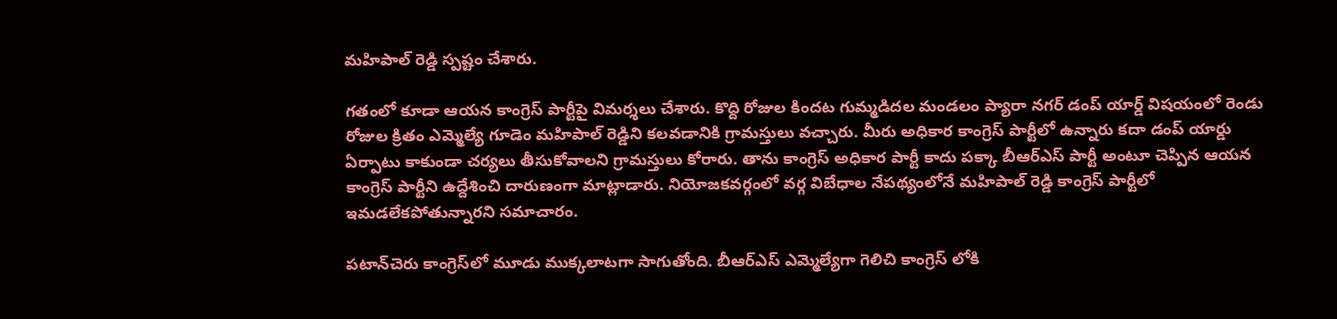మ‌హిపాల్ రెడ్డి స్ప‌ష్టం చేశారు.

గ‌తంలో కూడా ఆయ‌న కాంగ్రెస్ పార్టీపై విమ‌ర్శ‌లు చేశారు. కొద్ది రోజుల కింద‌ట గుమ్మడిదల మండలం ప్యారా నగర్ డంప్ యార్డ్ విషయంలో రెండు రోజుల క్రితం ఎమ్మెల్యే గూడెం మహిపాల్ రెడ్డిని కలవడానికి గ్రామస్తులు వచ్చారు. మీరు అధికార కాంగ్రెస్ పార్టీలో ఉన్నారు కదా డంప్ యార్డు ఏర్పాటు కాకుండా చర్యలు తీసుకోవాలని గ్రామస్తులు కోరారు. తాను కాంగ్రెస్ అధికార పార్టీ కాదు పక్కా బీఆర్ఎస్ పార్టీ అంటూ చెప్పిన ఆయ‌న కాంగ్రెస్ పార్టీని ఉద్దేశించి దారుణంగా మాట్లాడారు. నియోజ‌క‌వ‌ర్గంలో వ‌ర్గ విబేధాల నేప‌థ్యంలోనే మ‌హిపాల్ రెడ్డి కాంగ్రెస్ పార్టీలో ఇమ‌డ‌లేక‌పోతున్నారని స‌మాచారం.

ప‌టాన్‌చెరు కాంగ్రెస్‌లో మూడు ముక్క‌లాట‌గా సాగుతోంది. బీఆర్ఎస్ ఎమ్మెల్యేగా గెలిచి కాంగ్రెస్ లోకి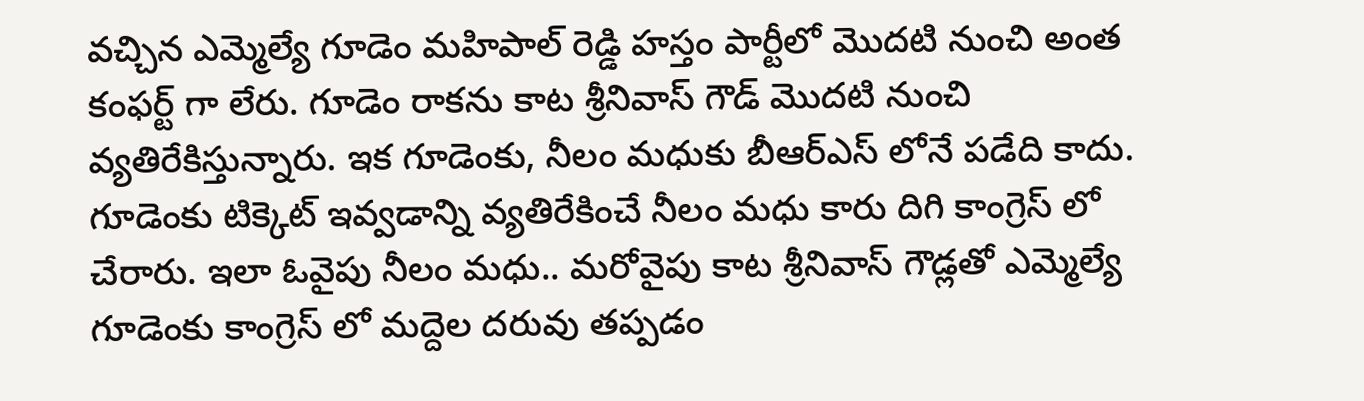వచ్చిన ఎమ్మెల్యే గూడెం మహిపాల్ రెడ్డి హస్తం పార్టీలో మొద‌టి నుంచి అంత కంఫర్ట్ గా లేరు. గూడెం రాకను కాట శ్రీనివాస్ గౌడ్ మొదటి నుంచి వ్యతిరేకిస్తున్నారు. ఇక గూడెంకు, నీలం మధుకు బీఆర్ఎస్ లోనే పడేది కాదు. గూడెంకు టిక్కెట్ ఇవ్వడాన్ని వ్యతిరేకించే నీలం మధు కారు దిగి కాంగ్రెస్ లో చేరారు. ఇలా ఓవైపు నీలం మధు.. మరోవైపు కాట శ్రీనివాస్ గౌడ్లతో ఎమ్మెల్యే గూడెంకు కాంగ్రెస్ లో మద్దెల దరువు తప్పడం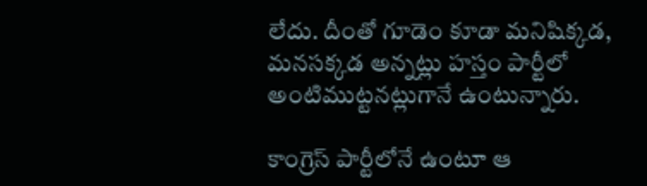లేదు. దీంతో గూడెం కూడా మనిషిక్కడ, మనసక్కడ అన్నట్లు హస్తం పార్టీలో అంటిముట్టనట్లుగానే ఉంటున్నారు.

కాంగ్రెస్ పార్టీలోనే ఉంటూ ఆ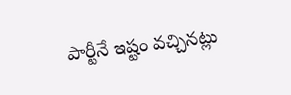పార్టీనే ఇష్టం వ‌చ్చిన‌ట్లు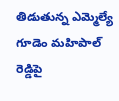తిడుతున్న ఎమ్మెల్యే గూడెం మ‌హిపాల్ రెడ్డిపై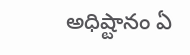అధిష్టానం ఏ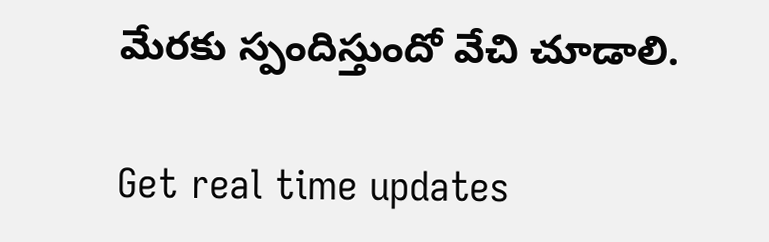మేర‌కు స్పందిస్తుందో వేచి చూడాలి.

Get real time updates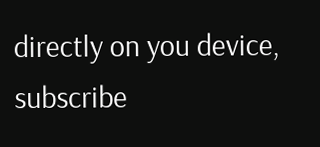directly on you device, subscribe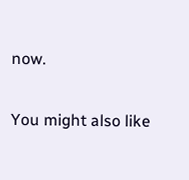now.

You might also like